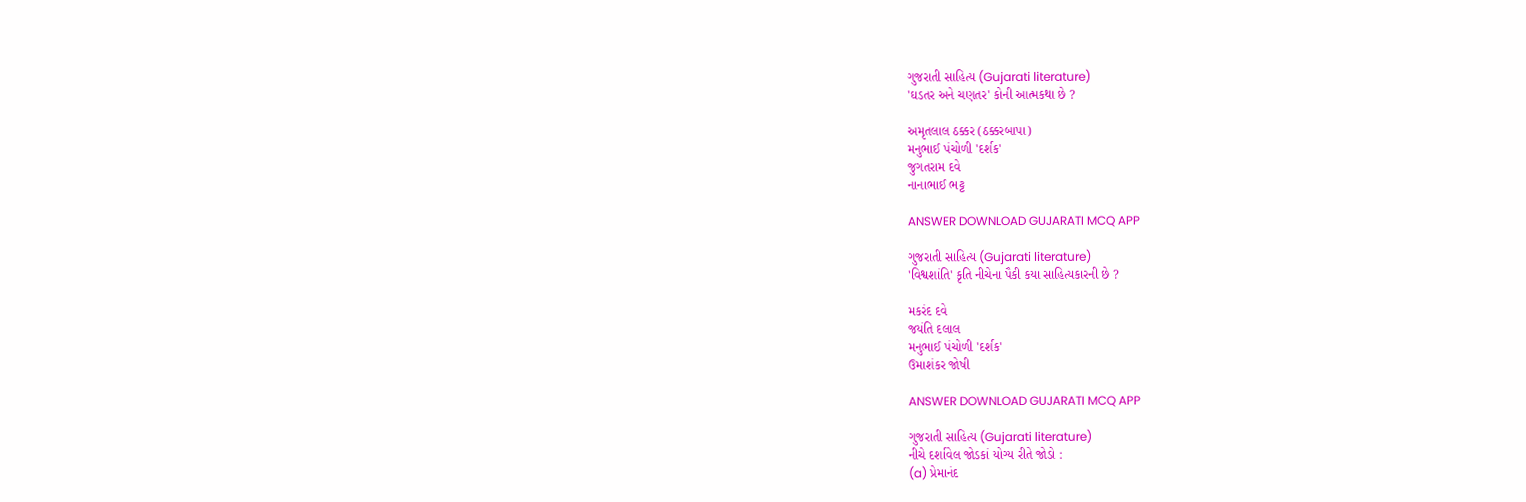ગુજરાતી સાહિત્ય (Gujarati literature)
'ઘડતર અને ચણતર' કોની આત્મકથા છે ?

અમૃતલાલ ઠક્કર (ઠક્કરબાપા)
મનુભાઈ પંચોળી 'દર્શક'
જુગતરામ દવે
નાનાભાઈ ભટ્ટ

ANSWER DOWNLOAD GUJARATI MCQ APP

ગુજરાતી સાહિત્ય (Gujarati literature)
'વિશ્વશાંતિ' કૃતિ નીચેના પૈકી કયા સાહિત્યકારની છે ?

મકરંદ દવે
જયંતિ દલાલ
મનુભાઈ પંચોળી 'દર્શક'
ઉમાશંકર જોષી

ANSWER DOWNLOAD GUJARATI MCQ APP

ગુજરાતી સાહિત્ય (Gujarati literature)
નીચે દર્શાવેલ જોડકાં યોગ્ય રીતે જોડો :
(a) પ્રેમાનંદ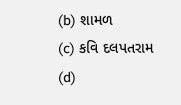(b) શામળ
(c) કવિ દલપતરામ
(d)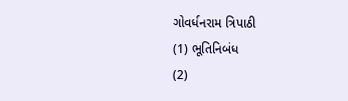ગોવર્ધનરામ ત્રિપાઠી
(1) ભૂતિનિબંધ
(2)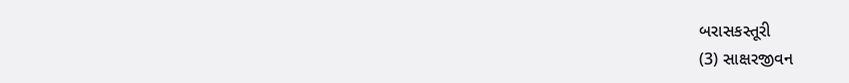બરાસકસ્તૂરી
(3) સાક્ષરજીવન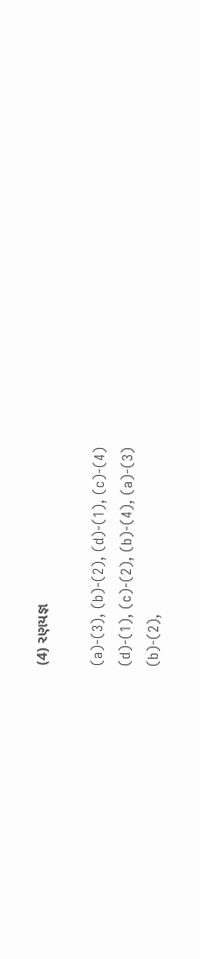(4) રણયજ્ઞ

(a)-(3), (b)-(2), (d)-(1), (c)-(4)
(d)-(1), (c)-(2), (b)-(4), (a)-(3)
(b)-(2),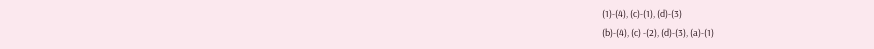(1)-(4), (c)-(1), (d)-(3)
(b)-(4), (c) -(2), (d)-(3), (a)-(1)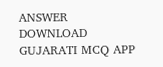ANSWER DOWNLOAD GUJARATI MCQ APP